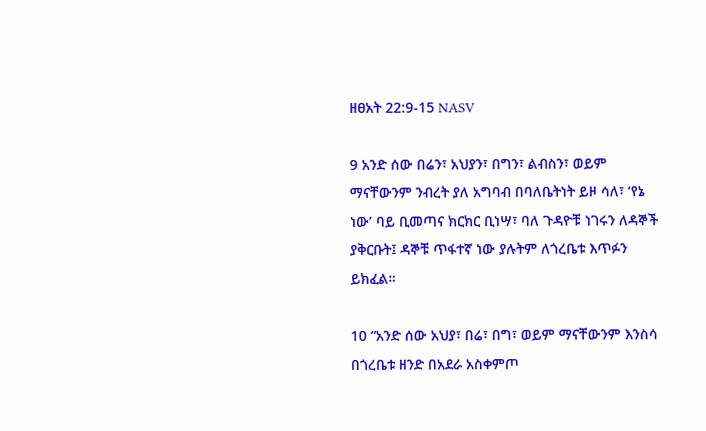ዘፀአት 22:9-15 NASV

9 አንድ ሰው በሬን፣ አህያን፣ በግን፣ ልብስን፣ ወይም ማናቸውንም ንብረት ያለ አግባብ በባለቤትነት ይዞ ሳለ፣ ‘የኔ ነው’ ባይ ቢመጣና ክርክር ቢነሣ፣ ባለ ጉዳዮቹ ነገሩን ለዳኞች ያቅርቡት፤ ዳኞቹ ጥፋተኛ ነው ያሉትም ለጎረቤቱ እጥፉን ይክፈል።

10 “አንድ ሰው አህያ፣ በሬ፣ በግ፣ ወይም ማናቸውንም እንስሳ በጎረቤቱ ዘንድ በአደራ አስቀምጦ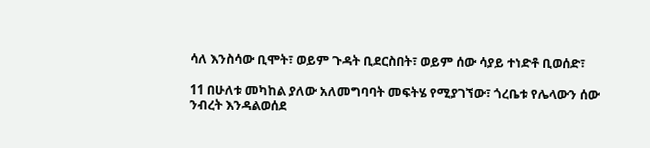ሳለ እንስሳው ቢሞት፣ ወይም ጉዳት ቢደርስበት፣ ወይም ሰው ሳያይ ተነድቶ ቢወሰድ፣

11 በሁለቱ መካከል ያለው አለመግባባት መፍትሄ የሚያገኘው፣ ጎረቤቱ የሌላውን ሰው ንብረት እንዳልወሰደ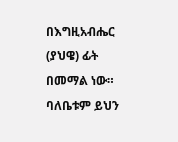በእግዚአብሔር (ያህዌ) ፊት በመማል ነው። ባለቤቱም ይህን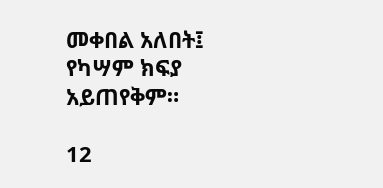መቀበል አለበት፤ የካሣም ክፍያ አይጠየቅም።

12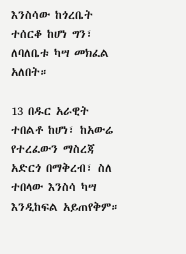እንስሳው ከጎረቤት ተሰርቆ ከሆነ ግን፣ ለባለቤቱ ካሣ መክፈል አለበት።

13 በዱር አራዊት ተበልቶ ከሆነ፣ ከአውሬ የተረፈውን ማስረጃ አድርጎ በማቅረብ፣ ስለ ተበላው እንስሳ ካሣ እንዲከፍል አይጠየቅም።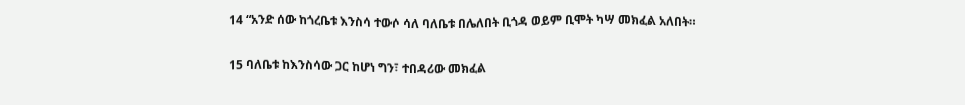14 “አንድ ሰው ከጎረቤቱ እንስሳ ተውሶ ሳለ ባለቤቱ በሌለበት ቢጎዳ ወይም ቢሞት ካሣ መክፈል አለበት።

15 ባለቤቱ ከእንስሳው ጋር ከሆነ ግን፣ ተበዳሪው መክፈል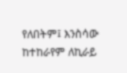የለበትም፤ እንስሳው ከተከራየም ለኪራይ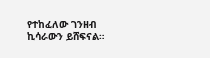የተከፈለው ገንዘብ ኪሳራውን ይሸፍናል።